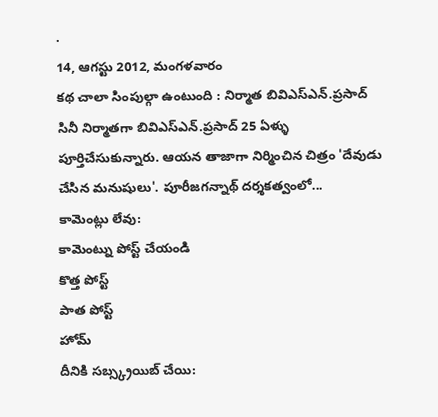.
14, ఆగస్టు 2012, మంగళవారం
కథ చాలా సింపుల్గా ఉంటుంది : నిర్మాత బివిఎస్ఎన్.ప్రసాద్
సినీ నిర్మాతగా బివిఎస్ఎన్.ప్రసాద్ 25 ఏళ్ళు పూర్తిచేసుకున్నారు. ఆయన తాజాగా నిర్మించిన చిత్రం 'దేవుడు చేసిన మనుషులు'. పూరీజగన్నాథ్ దర్శకత్వంలో...
కామెంట్లు లేవు:
కామెంట్ను పోస్ట్ చేయండి
కొత్త పోస్ట్
పాత పోస్ట్
హోమ్
దీనికి సబ్స్క్రయిబ్ చేయి: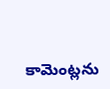కామెంట్లను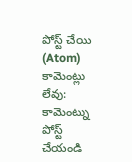పోస్ట్ చేయి (Atom)
కామెంట్లు లేవు:
కామెంట్ను పోస్ట్ చేయండి